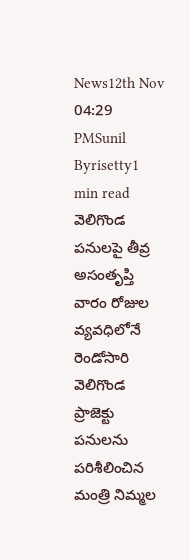News12th Nov 04:29 PMSunil Byrisetty1 min read
వెలిగొండ పనులపై తీవ్ర అసంతృప్తి
వారం రోజుల వ్యవధిలోనే రెండోసారి వెలిగొండ ప్రాజెక్టు పనులను పరిశీలించిన మంత్రి నిమ్మల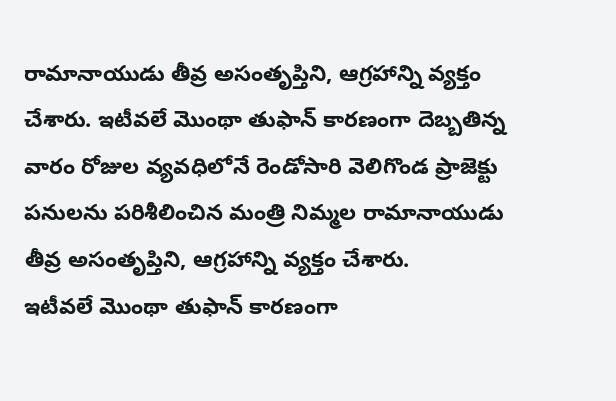రామానాయుడు తీవ్ర అసంతృప్తిని, ఆగ్రహాన్ని వ్యక్తం చేశారు. ఇటీవలే మొంథా తుఫాన్ కారణంగా దెబ్బతిన్న
వారం రోజుల వ్యవధిలోనే రెండోసారి వెలిగొండ ప్రాజెక్టు పనులను పరిశీలించిన మంత్రి నిమ్మల రామానాయుడు తీవ్ర అసంతృప్తిని, ఆగ్రహాన్ని వ్యక్తం చేశారు.
ఇటీవలే మొంథా తుఫాన్ కారణంగా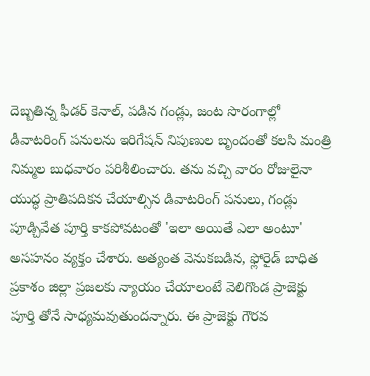దెబ్బతిన్న ఫీడర్ కెనాల్, పడిన గండ్లు, జంట సొరంగాల్లో డీవాటరింగ్ పనులను ఇరిగేషన్ నిపుణుల బృందంతో కలసి మంత్రి నిమ్మల బుధవారం పరిశీలించారు. తను వచ్చి వారం రోజులైనా యుద్ధ ప్రాతిపదికన చేయాల్సిన డివాటరింగ్ పనులు, గండ్లు పూడ్చివేత పూర్తి కాకపోవటంతో 'ఇలా అయితే ఎలా అంటూ' అసహనం వ్యక్తం చేశారు. అత్యంత వెనుకబడిన, ఫ్లోరైడ్ బాధిత ప్రకాశం జిల్లా ప్రజలకు న్యాయం చేయాలంటే వెలిగొండ ప్రాజెక్టు పూర్తి తోనే సాధ్యమవుతుందన్నారు. ఈ ప్రాజెక్టు గౌరవ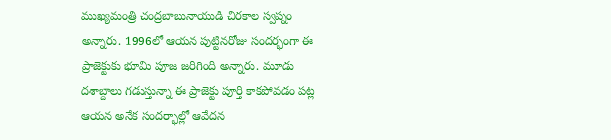ముఖ్యమంత్రి చంద్రబాబునాయుడి చిరకాల స్వప్నం అన్నారు. 1996లో ఆయన పుట్టినరోజు సందర్భంగా ఈ ప్రాజెక్టుకు భూమి పూజ జరిగింది అన్నారు. మూడు దశాబ్దాలు గడుస్తున్నా ఈ ప్రాజెక్టు పూర్తి కాకపోవడం పట్ల ఆయన అనేక సందర్భాల్లో ఆవేదన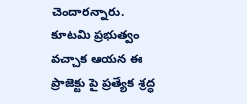చెందారన్నారు. కూటమి ప్రభుత్వం వచ్చాక ఆయన ఈ ప్రాజెక్టు పై ప్రత్యేక శ్రద్ధ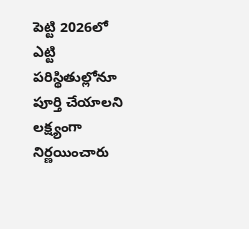పెట్టి 2026లో ఎట్టి పరిస్థితుల్లోనూ పూర్తి చేయాలని లక్ష్యంగా నిర్ణయించారు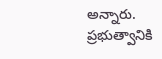అన్నారు. ప్రభుత్వానికి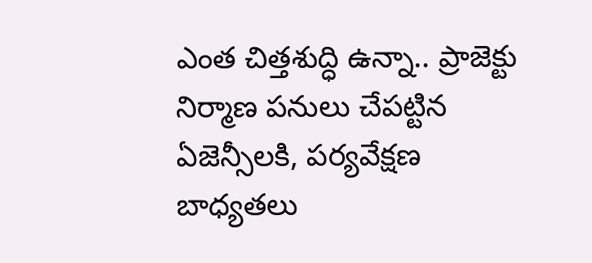ఎంత చిత్తశుద్ధి ఉన్నా.. ప్రాజెక్టు నిర్మాణ పనులు చేపట్టిన ఏజెన్సీలకి, పర్యవేక్షణ బాధ్యతలు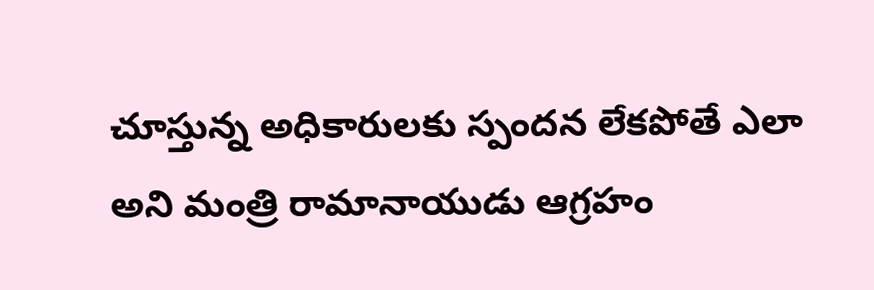చూస్తున్న అధికారులకు స్పందన లేకపోతే ఎలా అని మంత్రి రామానాయుడు ఆగ్రహం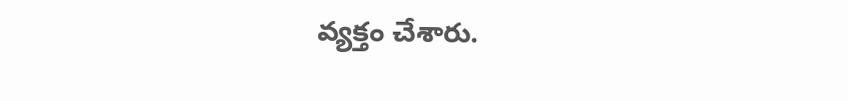వ్యక్తం చేశారు.